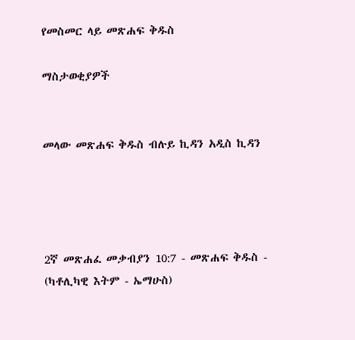የመስመር ላይ መጽሐፍ ቅዱስ

ማስታወቂያዎች


መላው መጽሐፍ ቅዱስ ብሉይ ኪዳን አዲስ ኪዳን




2ኛ መጽሐፈ መቃብያን 10:7 - መጽሐፍ ቅዱስ - (ካቶሊካዊ እትም - ኤማሁስ)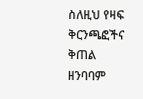ስለዚህ የዛፍ ቅርንጫፎችና ቅጠል ዘንባባም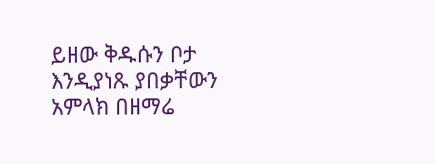ይዘው ቅዱሱን ቦታ እንዲያነጹ ያበቃቸውን አምላክ በዘማሬ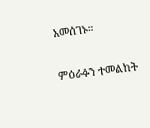አመሰገኑ።

ምዕራፉን ተመልከት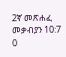2ኛ መጽሐፈ መቃብያን 10:7
0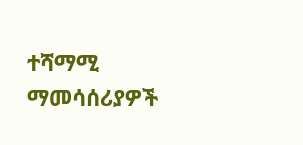ተሻማሚ ማመሳሰሪያዎች